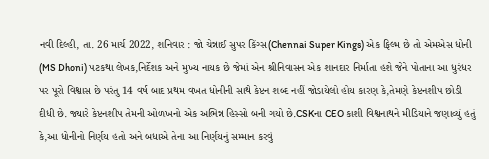નવી દિલ્હી, તા. 26 માર્ચ 2022, શનિવાર : જો ચેન્નાઈ સુપર કિંગ્સ(Chennai Super Kings) એક ફિલ્મ છે તો એમએસ ધોની (MS Dhoni) પટકથા લેખક,નિર્દેશક અને મુખ્ય નાયક છે જેમાં એન શ્રીનિવાસન એક શાનદાર નિર્માતા હશે જેને પોતાના આ ધુરંધર પર પૂરો વિશ્વાસ છે પરંતુ 14 વર્ષ બાદ પ્રથમ વખત ધોનીની સાથે કેપ્ટન શબ્દ નહીં જોડાયેલો હોય કારણ કે,તેમણે કેપ્ટનશીપ છોડી દીધી છે. જ્યારે કેપ્ટનશીપ તેમની ઓળખનો એક અભિન્ન હિસ્સો બની ગયો છે.CSKના CEO કાશી વિશ્વનાથને મીડિયાને જણાવ્યું હતું કે,આ ધોનીનો નિર્ણય હતો અને બધાએ તેના આ નિર્ણયનું સમ્માન કરવું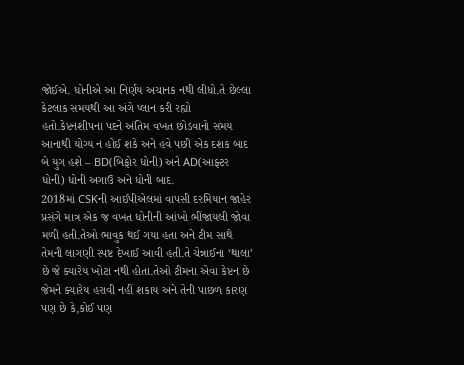જોઈએ. ધોનીએ આ નિર્ણય અચાનક નથી લીધો.તે છેલ્લા કેટલાક સમયથી આ અંગે પ્લાન કરી રહ્યો હતો.કેપ્ટનશીપના પદને અંતિમ વખત છોડવાનો સમય આનાથી યોગ્ય ન હોઈ શકે અને હવે પછી એક દશક બાદ બે યુગ હશે – BD(બિફોર ધોની) અને AD(આફ્ટર ધોની) ધોની અગાઉ અને ધોની બાદ.
2018માં CSKની આઈપીએલમાં વાપસી દરમિયાન જાહેર પ્રસંગે માત્ર એક જ વખત ધોનીની આંખો ભીંજાયલી જોવા મળી હતી.તેઓ ભાવુક થઈ ગયા હતા અને ટીમ સાથે તેમની લાગણી સ્પષ્ટ દેખાઈ આવી હતી.તે ચેન્નાઈના ‘થાલા’ છે જે ક્યારેય ખોટા નથી હોતા.તેઓ ટીમના એવા કેપ્ટન છે જેમને ક્યારેય હરાવી નહીં શકાય અને તેની પાછળ કારણ પણ છે કે,કોઈ પણ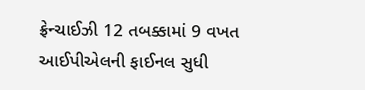ફ્રેન્ચાઈઝી 12 તબક્કામાં 9 વખત આઈપીએલની ફાઈનલ સુધી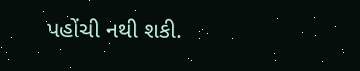પહોંચી નથી શકી.